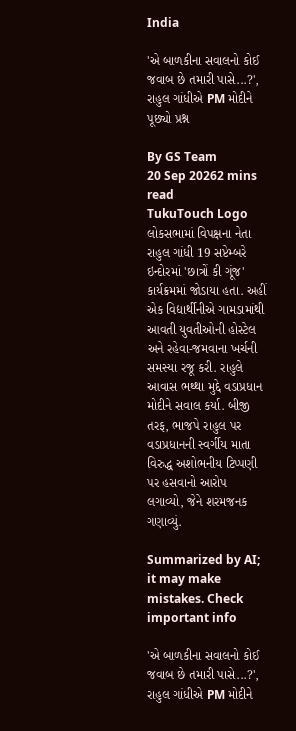India

'એ બાળકીના સવાલનો કોઈ જવાબ છે તમારી પાસે...?', રાહુલ ગાંધીએ PM મોદીને પૂછ્યો પ્રશ્ન

By GS Team
20 Sep 20262 mins read
TukuTouch Logo
લોકસભામાં વિપક્ષના નેતા રાહુલ ગાંધી 19 સપ્ટેમ્બરે ઇન્દોરમાં 'છાત્રોં કી ગૂંજ' કાર્યક્રમમાં જોડાયા હતા. અહીં એક વિદ્યાર્થીનીએ ગામડામાંથી આવતી યુવતીઓની હોસ્ટેલ અને રહેવા-જમવાના ખર્ચની સમસ્યા રજૂ કરી. રાહુલે આવાસ ભથ્થા મુદ્દે વડાપ્રધાન મોદીને સવાલ કર્યા. બીજી તરફ, ભાજપે રાહુલ પર વડાપ્રધાનની સ્વર્ગીય માતા વિરુદ્ધ અશોભનીય ટિપ્પણી પર હસવાનો આરોપ લગાવ્યો, જેને શરમજનક ગણાવ્યું.

Summarized by AI; it may make mistakes. Check important info

'એ બાળકીના સવાલનો કોઈ જવાબ છે તમારી પાસે...?', રાહુલ ગાંધીએ PM મોદીને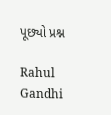પૂછ્યો પ્રશ્ન

Rahul Gandhi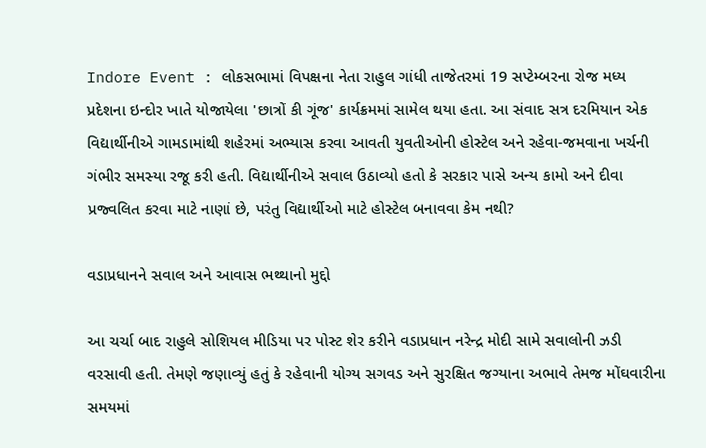Indore Event : લોકસભામાં વિપક્ષના નેતા રાહુલ ગાંધી તાજેતરમાં 19 સપ્ટેમ્બરના રોજ મધ્ય પ્રદેશના ઇન્દોર ખાતે યોજાયેલા 'છાત્રોં કી ગૂંજ' કાર્યક્રમમાં સામેલ થયા હતા. આ સંવાદ સત્ર દરમિયાન એક વિદ્યાર્થીનીએ ગામડામાંથી શહેરમાં અભ્યાસ કરવા આવતી યુવતીઓની હોસ્ટેલ અને રહેવા-જમવાના ખર્ચની ગંભીર સમસ્યા રજૂ કરી હતી. વિદ્યાર્થીનીએ સવાલ ઉઠાવ્યો હતો કે સરકાર પાસે અન્ય કામો અને દીવા પ્રજ્વલિત કરવા માટે નાણાં છે, પરંતુ વિદ્યાર્થીઓ માટે હોસ્ટેલ બનાવવા કેમ નથી?

વડાપ્રધાનને સવાલ અને આવાસ ભથ્થાનો મુદ્દો

આ ચર્ચા બાદ રાહુલે સોશિયલ મીડિયા પર પોસ્ટ શેર કરીને વડાપ્રધાન નરેન્દ્ર મોદી સામે સવાલોની ઝડી વરસાવી હતી. તેમણે જણાવ્યું હતું કે રહેવાની યોગ્ય સગવડ અને સુરક્ષિત જગ્યાના અભાવે તેમજ મોંઘવારીના સમયમાં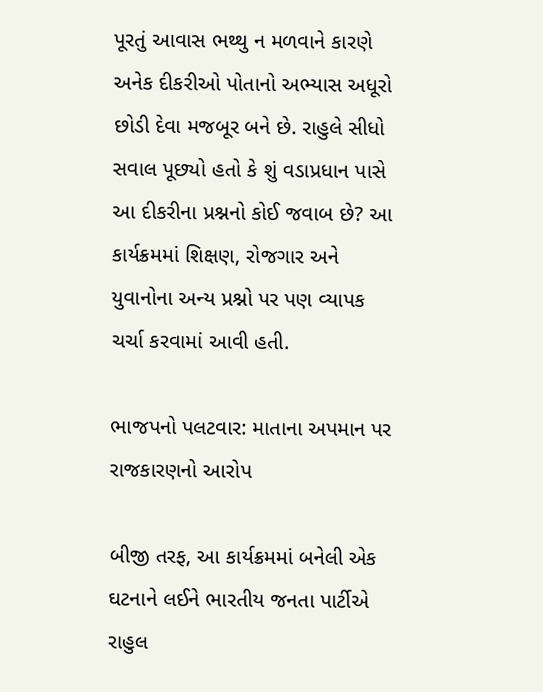પૂરતું આવાસ ભથ્થુ ન મળવાને કારણે અનેક દીકરીઓ પોતાનો અભ્યાસ અધૂરો છોડી દેવા મજબૂર બને છે. રાહુલે સીધો સવાલ પૂછ્યો હતો કે શું વડાપ્રધાન પાસે આ દીકરીના પ્રશ્નનો કોઈ જવાબ છે? આ કાર્યક્રમમાં શિક્ષણ, રોજગાર અને યુવાનોના અન્ય પ્રશ્નો પર પણ વ્યાપક ચર્ચા કરવામાં આવી હતી.

ભાજપનો પલટવાર: માતાના અપમાન પર રાજકારણનો આરોપ

બીજી તરફ, આ કાર્યક્રમમાં બનેલી એક ઘટનાને લઈને ભારતીય જનતા પાર્ટીએ રાહુલ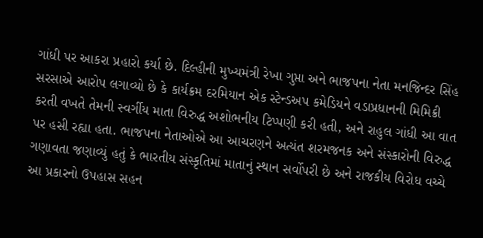ગાંધી પર આકરા પ્રહારો કર્યા છે. દિલ્હીની મુખ્યમંત્રી રેખા ગુપ્તા અને ભાજપના નેતા મનજિન્દર સિંહ સરસાએ આરોપ લગાવ્યો છે કે કાર્યક્રમ દરમિયાન એક સ્ટેન્ડઅપ કમેડિયને વડાપ્રધાનની મિમિક્રી કરતી વખતે તેમની સ્વર્ગીય માતા વિરુદ્ધ અશોભનીય ટિપ્પણી કરી હતી, અને રાહુલ ગાંધી આ વાત પર હસી રહ્યા હતા. ભાજપના નેતાઓએ આ આચરણને અત્યંત શરમજનક અને સંસ્કારોની વિરુદ્ધ ગણાવતા જણાવ્યું હતું કે ભારતીય સંસ્કૃતિમાં માતાનું સ્થાન સર્વોપરી છે અને રાજકીય વિરોધ વચ્ચે આ પ્રકારનો ઉપહાસ સહન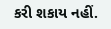કરી શકાય નહીં.